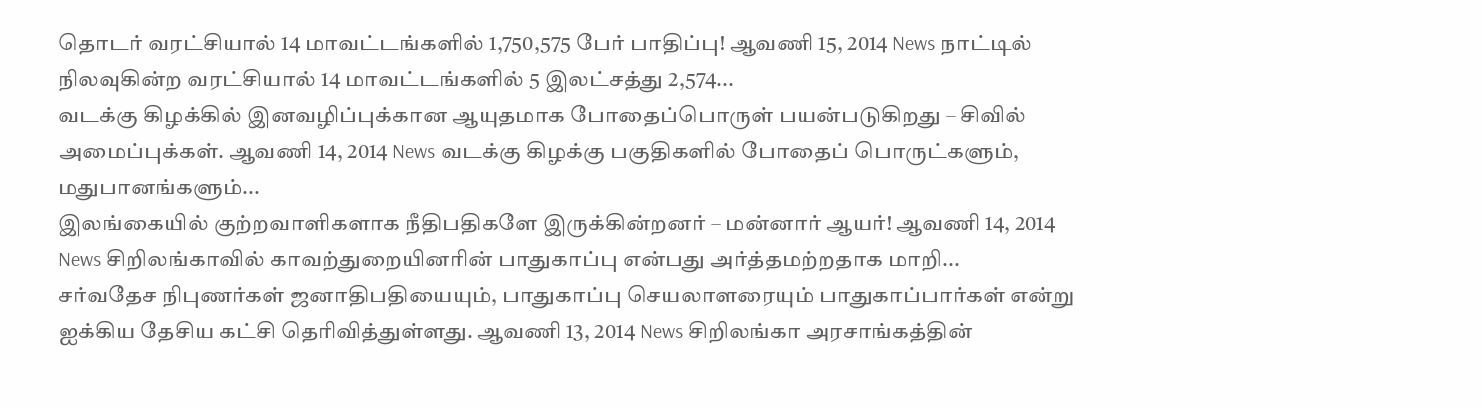தொடர் வரட்சியால் 14 மாவட்டங்களில் 1,750,575 பேர் பாதிப்பு! ஆவணி 15, 2014 News நாட்டில் நிலவுகின்ற வரட்சியால் 14 மாவட்டங்களில் 5 இலட்சத்து 2,574...
வடக்கு கிழக்கில் இனவழிப்புக்கான ஆயுதமாக போதைப்பொருள் பயன்படுகிறது – சிவில் அமைப்புக்கள். ஆவணி 14, 2014 News வடக்கு கிழக்கு பகுதிகளில் போதைப் பொருட்களும், மதுபானங்களும்...
இலங்கையில் குற்றவாளிகளாக நீதிபதிகளே இருக்கின்றனர் – மன்னார் ஆயர்! ஆவணி 14, 2014 News சிறிலங்காவில் காவற்துறையினரின் பாதுகாப்பு என்பது அர்த்தமற்றதாக மாறி...
சர்வதேச நிபுணர்கள் ஜனாதிபதியையும், பாதுகாப்பு செயலாளரையும் பாதுகாப்பார்கள் என்று ஐக்கிய தேசிய கட்சி தெரிவித்துள்ளது. ஆவணி 13, 2014 News சிறிலங்கா அரசாங்கத்தின்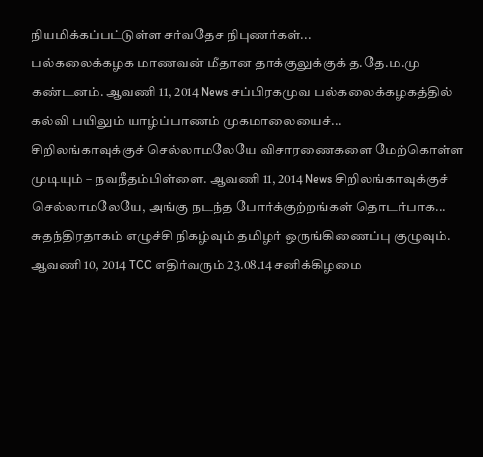நியமிக்கப்பட்டுள்ள சர்வதேச நிபுணர்கள்...
பல்கலைக்கழக மாணவன் மீதான தாக்குலுக்குக் த.தே.ம.மு கண்டனம். ஆவணி 11, 2014 News சப்பிரகமுவ பல்கலைக்கழகத்தில் கல்வி பயிலும் யாழ்ப்பாணம் முகமாலையைச்...
சிறிலங்காவுக்குச் செல்லாமலேயே விசாரணைகளை மேற்கொள்ள முடியும் – நவநீதம்பிள்ளை. ஆவணி 11, 2014 News சிறிலங்காவுக்குச் செல்லாமலேயே, அங்கு நடந்த போர்க்குற்றங்கள் தொடர்பாக...
சுதந்திரதாகம் எழுச்சி நிகழ்வும் தமிழர் ஒருங்கிணைப்பு குழுவும். ஆவணி 10, 2014 TCC எதிர்வரும் 23.08.14 சனிக்கிழமை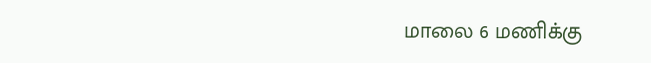மாலை 6 மணிக்கு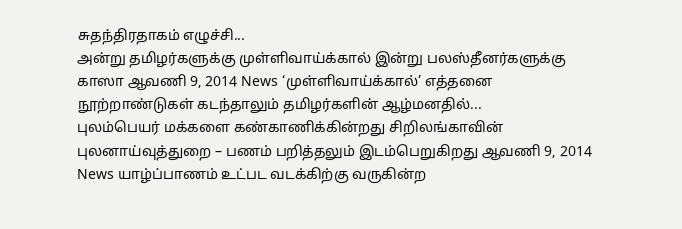சுதந்திரதாகம் எழுச்சி...
அன்று தமிழர்களுக்கு முள்ளிவாய்க்கால் இன்று பலஸ்தீனர்களுக்கு காஸா ஆவணி 9, 2014 News ‘முள்ளிவாய்க்கால்’ எத்தனை நூற்றாண்டுகள் கடந்தாலும் தமிழர்களின் ஆழ்மனதில்...
புலம்பெயர் மக்களை கண்காணிக்கின்றது சிறிலங்காவின் புலனாய்வுத்துறை – பணம் பறித்தலும் இடம்பெறுகிறது ஆவணி 9, 2014 News யாழ்ப்பாணம் உட்பட வடக்கிற்கு வருகின்ற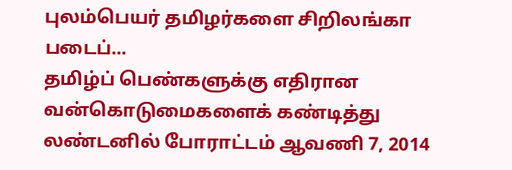புலம்பெயர் தமிழர்களை சிறிலங்கா படைப்...
தமிழ்ப் பெண்களுக்கு எதிரான வன்கொடுமைகளைக் கண்டித்து லண்டனில் போராட்டம் ஆவணி 7, 2014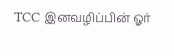TCC இனவழிப்பின் ஓர்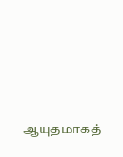ஆயுதமாகத்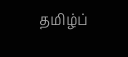தமிழ்ப்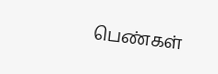பெண்கள்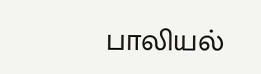பாலியல்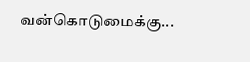வன்கொடுமைக்கு...